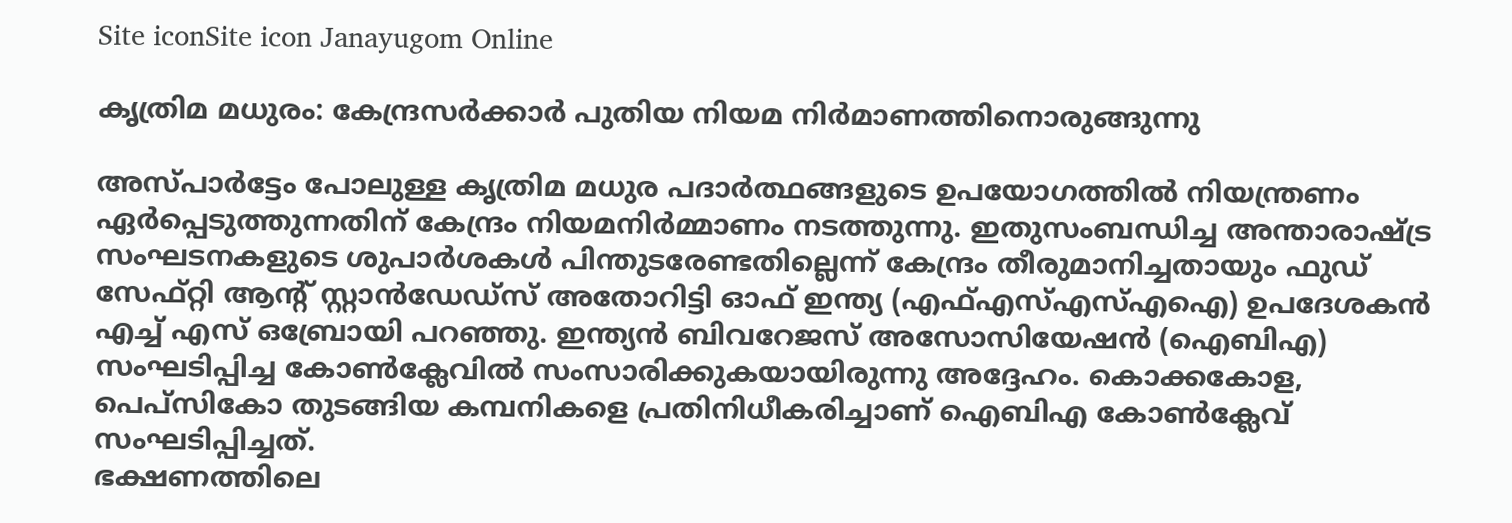Site iconSite icon Janayugom Online

കൃത്രിമ മധുരം: കേന്ദ്രസര്‍ക്കാര്‍ പുതിയ നിയമ നിര്‍മാണത്തിനൊരുങ്ങുന്നു

അസ്പാര്‍ട്ടേം പോലുള്ള കൃത്രിമ മധുര പദാര്‍ത്ഥങ്ങളുടെ ഉപയോഗത്തില്‍ നിയന്ത്രണം ഏര്‍പ്പെടുത്തുന്നതിന് കേന്ദ്രം നിയമനിര്‍മ്മാണം നടത്തുന്നു. ഇതുസംബന്ധിച്ച അന്താരാഷ്ട്ര സംഘടനകളുടെ ശുപാര്‍ശകള്‍ പിന്തുടരേണ്ടതില്ലെന്ന് കേന്ദ്രം തീരുമാനിച്ചതായും ഫുഡ് സേഫ്റ്റി ആന്റ് സ്റ്റാന്‍ഡേഡ്സ് അതോറിട്ടി ഓഫ് ഇന്ത്യ (എഫ്എസ്എസ്എഐ) ഉപദേശകന്‍ എച്ച് എസ് ഒബ്രോയി പറഞ്ഞു. ഇന്ത്യന്‍ ബിവറേജസ് അസോസിയേഷന്‍ (ഐബിഎ) സംഘടിപ്പിച്ച കോണ്‍ക്ലേവില്‍ സംസാരിക്കുകയായിരുന്നു അദ്ദേഹം. കൊക്കകോള, പെപ്സികോ തുടങ്ങിയ കമ്പനികളെ പ്രതിനിധീകരിച്ചാണ് ഐബിഎ കോണ്‍ക്ലേവ് സംഘടിപ്പിച്ചത്.
ഭക്ഷണത്തിലെ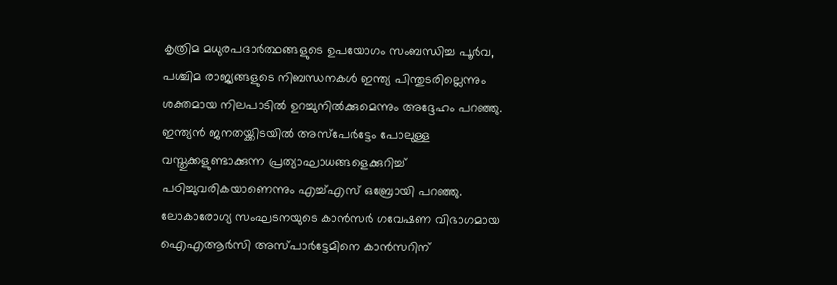കൃത്രിമ മധുരപദാര്‍ത്ഥങ്ങളുടെ ഉപയോഗം സംബന്ധിച്ച പൂര്‍വ, പശ്ചിമ രാജ്യങ്ങളുടെ നിബന്ധനകള്‍ ഇന്ത്യ പിന്തുടരില്ലെന്നും ശക്തമായ നിലപാ‍ടില്‍ ഉറച്ചുനില്‍ക്കുമെന്നും അദ്ദേഹം പറഞ്ഞു. ഇന്ത്യന്‍ ജനതയ്ക്കിടയില്‍ അസ്പേര്‍ട്ടേം പോലുള്ള വസ്തുക്കളുണ്ടാക്കുന്ന പ്രത്യാഘാധങ്ങളെക്കുറിച്ച് പഠിച്ചുവരികയാണെന്നും എച്ച്എസ് ഒബ്രോയി പറ‌ഞ്ഞു.
ലോകാരോഗ്യ സംഘടനയുടെ കാന്‍സര്‍ ഗവേഷണ വിഭാഗമായ ഐഎആര്‍സി അസ്പാര്‍ട്ടേമിനെ കാന്‍സറിന്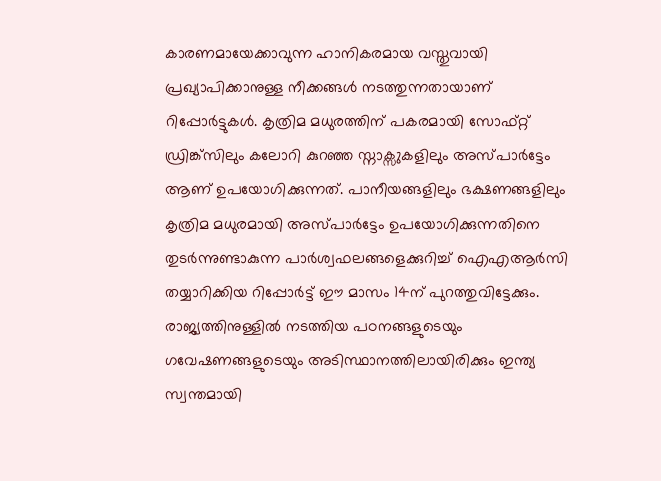കാരണമായേക്കാവുന്ന ഹാനികരമായ വസ്തുവായി പ്രഖ്യാപിക്കാനുള്ള നീക്കങ്ങള്‍ നടത്തുന്നതായാണ് റിപ്പോര്‍ട്ടുകള്‍. കൃത്രിമ മധുരത്തിന് പകരമായി സോഫ്റ്റ് ഡ്രിങ്ക്സിലും കലോറി കുറഞ്ഞ സ്നാക്സുകളിലും അസ്പാര്‍ട്ടേം ആണ് ഉപയോഗിക്കുന്നത്. പാനീയങ്ങളിലും ഭക്ഷണങ്ങളിലും കൃത്രിമ മധുരമായി അസ്പാര്‍ട്ടേം ഉപയോഗിക്കുന്നതിനെ തുടര്‍ന്നുണ്ടാകുന്ന പാര്‍ശ്വഫലങ്ങളെക്കുറിച്ച് ഐഎആര്‍സി തയ്യാറിക്കിയ റിപ്പോര്‍ട്ട് ഈ മാസം 14ന് പുറത്തുവിട്ടേക്കും.
രാജ്യത്തിനുള്ളില്‍ നടത്തിയ പഠനങ്ങളുടെയും ഗവേഷണങ്ങളുടെയും അടിസ്ഥാനത്തിലായിരിക്കും ഇന്ത്യ സ്വന്തമായി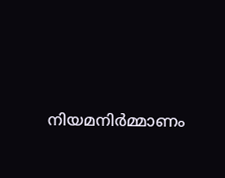നിയമനിര്‍മ്മാണം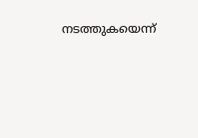നടത്തുകയെന്ന്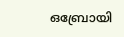ഒബ്രോയി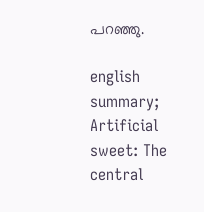പറഞ്ഞു.

english summary; Artificial sweet: The central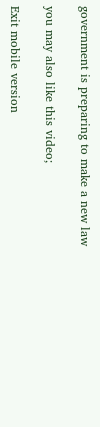government is preparing to make a new law

you may also like this video;

Exit mobile version